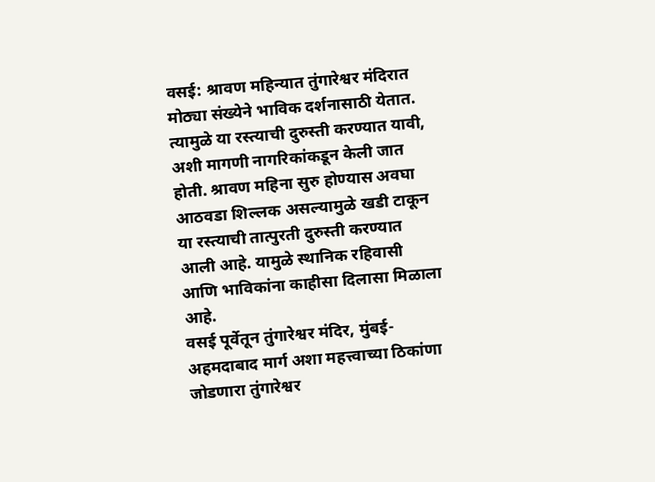वसई: श्रावण महिन्यात तुंगारेश्वर मंदिरात मोठ्या संख्येने भाविक दर्शनासाठी येतात. त्यामुळे या रस्त्याची दुरुस्ती करण्यात यावी, अशी मागणी नागरिकांकडून केली जात होती. श्रावण महिना सुरु होण्यास अवघा आठवडा शिल्लक असल्यामुळे खडी टाकून या रस्त्याची तात्पुरती दुरुस्ती करण्यात आली आहे. यामुळे स्थानिक रहिवासी आणि भाविकांना काहीसा दिलासा मिळाला आहे.
वसई पूर्वेतून तुंगारेश्वर मंदिर, मुंबई-अहमदाबाद मार्ग अशा महत्त्वाच्या ठिकांणा जोडणारा तुंगारेश्वर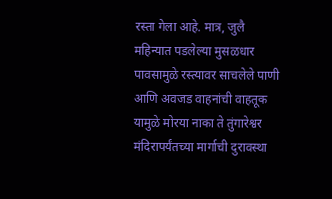रस्ता गेला आहे. मात्र, जुलै महिन्यात पडलेल्या मुसळधार पावसामुळे रस्त्यावर साचलेले पाणी आणि अवजड वाहनांची वाहतूक यामुळे मोरया नाका ते तुंगारेश्वर मंदिरापर्यंतच्या मार्गाची दुरावस्था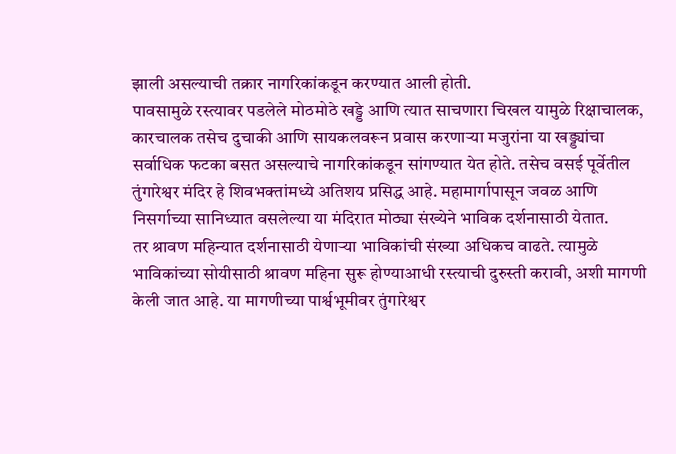झाली असल्याची तक्रार नागरिकांकडून करण्यात आली होती.
पावसामुळे रस्त्यावर पडलेले मोठमोठे खड्डे आणि त्यात साचणारा चिखल यामुळे रिक्षाचालक, कारचालक तसेच दुचाकी आणि सायकलवरून प्रवास करणाऱ्या मजुरांना या खड्ड्यांचा सर्वाधिक फटका बसत असल्याचे नागरिकांकडून सांगण्यात येत होते. तसेच वसई पूर्वेतील तुंगारेश्वर मंदिर हे शिवभक्तांमध्ये अतिशय प्रसिद्ध आहे. महामार्गापासून जवळ आणि निसर्गाच्या सानिध्यात वसलेल्या या मंदिरात मोठ्या संख्येने भाविक दर्शनासाठी येतात.
तर श्रावण महिन्यात दर्शनासाठी येणाऱ्या भाविकांची संख्या अधिकच वाढते. त्यामुळे भाविकांच्या सोयीसाठी श्रावण महिना सुरू होण्याआधी रस्त्याची दुरुस्ती करावी, अशी मागणी केली जात आहे. या मागणीच्या पार्श्वभूमीवर तुंगारेश्वर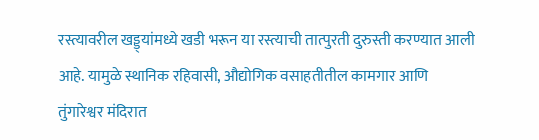रस्त्यावरील खड्ड्यांमध्ये खडी भरून या रस्त्याची तात्पुरती दुरुस्ती करण्यात आली आहे. यामुळे स्थानिक रहिवासी, औद्योगिक वसाहतीतील कामगार आणि तुंगारेश्वर मंदिरात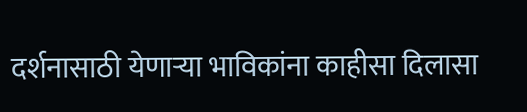दर्शनासाठी येणाऱ्या भाविकांना काहीसा दिलासा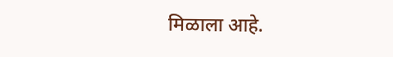मिळाला आहे.